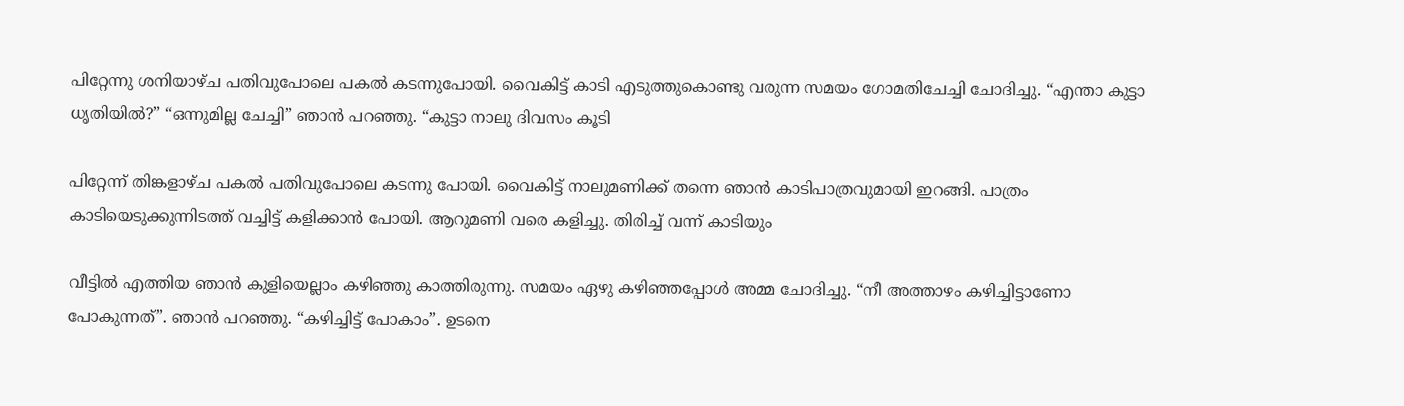പിറ്റേന്നു ശനിയാഴ്ച പതിവുപോലെ പകൽ കടന്നുപോയി. വൈകിട്ട് കാടി എടുത്തുകൊണ്ടു വരുന്ന സമയം ഗോമതിചേച്ചി ചോദിച്ചു. “എന്താ കുട്ടാ ധൃതിയിൽ?” “ഒന്നുമില്ല ചേച്ചി” ഞാൻ പറഞ്ഞു. “കുട്ടാ നാലു ദിവസം കൂടി

പിറ്റേന്ന് തിങ്കളാഴ്ച പകൽ പതിവുപോലെ കടന്നു പോയി. വൈകിട്ട് നാലുമണിക്ക് തന്നെ ഞാൻ കാടിപാത്രവുമായി ഇറങ്ങി. പാത്രം കാടിയെടുക്കുന്നിടത്ത് വച്ചിട്ട് കളിക്കാൻ പോയി. ആറുമണി വരെ കളിച്ചു. തിരിച്ച് വന്ന് കാടിയും

വീട്ടിൽ എത്തിയ ഞാൻ കുളിയെല്ലാം കഴിഞ്ഞു കാത്തിരുന്നു. സമയം ഏഴു കഴിഞ്ഞപ്പോൾ അമ്മ ചോദിച്ചു. “നീ അത്താഴം കഴിച്ചിട്ടാണോ പോകുന്നത്”. ഞാൻ പറഞ്ഞു. “കഴിച്ചിട്ട് പോകാം”. ഉടനെ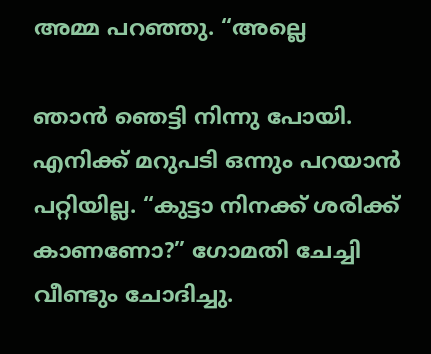അമ്മ പറഞ്ഞു. “അല്ലെ

ഞാൻ ഞെട്ടി നിന്നു പോയി. എനിക്ക് മറുപടി ഒന്നും പറയാൻ പറ്റിയില്ല. “കുട്ടാ നിനക്ക് ശരിക്ക് കാണണോ?” ഗോമതി ചേച്ചി വീണ്ടും ചോദിച്ചു.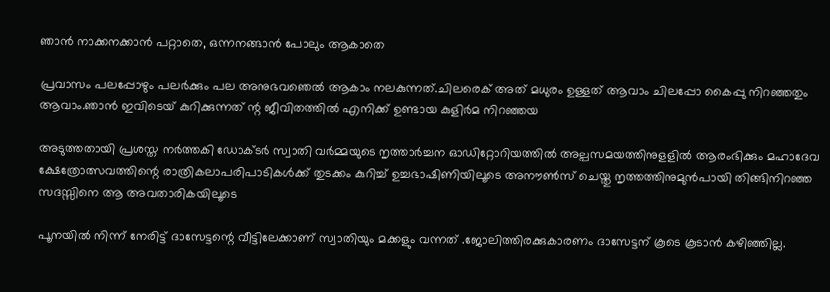ഞാൻ നാക്കനക്കാൻ പറ്റാതെ, ഒന്നനങ്ങാൻ പോലും ആകാതെ

പ്രവാസം പലപ്പോഴും പലർക്കും പല അനുഭവഞെൽ ആകാം നലകുന്നത്.ചിലരെക് അത് മധുരം ഉള്ളത് ആവാം ചിലപ്പോ കൈപ്പു നിറഞ്ഞതും ആവാം.ഞാൻ ഇവിടെയ് കുറിക്കുന്നത് ന്റ ജീവിതത്തിൽ എനിക്ക് ഉണ്ടായ കുളിർമ നിറഞ്ഞയ

അടുത്തതായി പ്രശസ്ത നര്‍ത്തകി ഡോക്ടര്‍ സ്വാതി വര്‍മ്മയുടെ നൃത്താര്‍ച്ചന ഓഡിറ്റോറിയത്തില്‍ അല്പസമയത്തിനുളളില്‍ ആരംഭിക്കും മഹാദേവ ക്ഷേത്രോത്സവത്തിന്റെ രാത്രികലാപരിപാടികള്‍ക്ക് തുടക്കം കുറിച്ച് ഉച്ചഭാഷിണിയിലൂടെ അനൗണ്‍സ് ചെയ്തു നൃത്തത്തിനുമുന്‍പായി തിങ്ങിനിറഞ്ഞ സദസ്സിനെ ആ അവതാരികയിലൂടെ

പൂനയില്‍ നിന്ന് നേരിട്ട് ദാസേട്ടന്റെ വീട്ടിലേക്കാണ് സ്വാതിയും മക്കളും വന്നത് .ജോലിത്തിരക്കുകാരണം ദാസേട്ടന് കൂടെ കൂടാന്‍ കഴിഞ്ഞില്ല.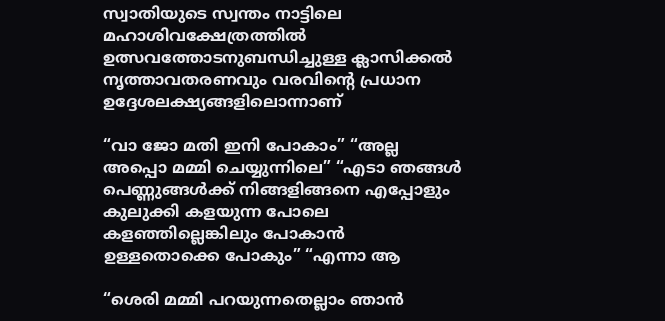സ്വാതിയുടെ സ്വന്തം നാട്ടിലെ മഹാശിവക്ഷേത്രത്തില്‍ ഉത്സവത്തോടനുബന്ധിച്ചുള്ള ക്ലാസിക്കല്‍ നൃത്താവതരണവും വരവിന്റെ പ്രധാന ഉദ്ദേശലക്ഷ്യങ്ങളിലൊന്നാണ്

“വാ ജോ മതി ഇനി പോകാം” “അല്ല അപ്പൊ മമ്മി ചെയ്യുന്നിലെ” “എടാ ഞങ്ങള്‍ പെണ്ണുങ്ങള്‍ക്ക് നിങ്ങളിങ്ങനെ എപ്പോളും കുലുക്കി കളയുന്ന പോലെ കളഞ്ഞില്ലെങ്കിലും പോകാന്‍ ഉള്ളതൊക്കെ പോകും” “എന്നാ ആ

“ശെരി മമ്മി പറയുന്നതെല്ലാം ഞാന്‍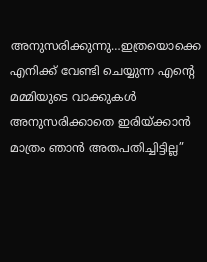അനുസരിക്കുന്നു…ഇത്രയൊക്കെ എനിക്ക് വേണ്ടി ചെയ്യുന്ന എന്‍റെ മമ്മിയുടെ വാക്കുകള്‍ അനുസരിക്കാതെ ഇരിയ്ക്കാന്‍ മാത്രം ഞാന്‍ അതപതിച്ചിട്ടില്ല”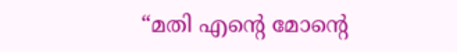“മതി എന്‍റെ മോന്‍റെ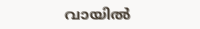വായില്‍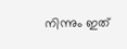നിന്നും ഇത്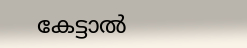കേട്ടാല്‍